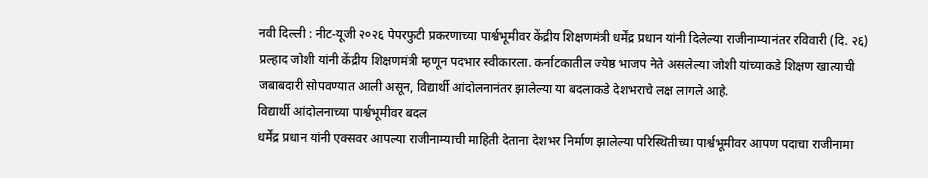नवी दिल्ली : नीट-यूजी २०२६ पेपरफुटी प्रकरणाच्या पार्श्वभूमीवर केंद्रीय शिक्षणमंत्री धर्मेंद्र प्रधान यांनी दिलेल्या राजीनाम्यानंतर रविवारी (दि. २६) प्रल्हाद जोशी यांनी केंद्रीय शिक्षणमंत्री म्हणून पदभार स्वीकारला. कर्नाटकातील ज्येष्ठ भाजप नेते असलेल्या जोशी यांच्याकडे शिक्षण खात्याची जबाबदारी सोपवण्यात आली असून, विद्यार्थी आंदोलनानंतर झालेल्या या बदलाकडे देशभराचे लक्ष लागले आहे.
विद्यार्थी आंदोलनाच्या पार्श्वभूमीवर बदल
धर्मेंद्र प्रधान यांनी एक्सवर आपल्या राजीनाम्याची माहिती देताना देशभर निर्माण झालेल्या परिस्थितीच्या पार्श्वभूमीवर आपण पदाचा राजीनामा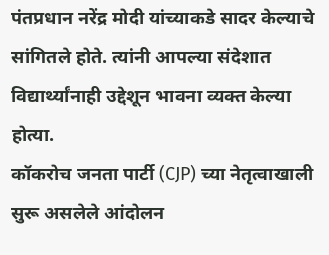पंतप्रधान नरेंद्र मोदी यांच्याकडे सादर केल्याचे सांगितले होते. त्यांनी आपल्या संदेशात विद्यार्थ्यांनाही उद्देशून भावना व्यक्त केल्या होत्या.
कॉकरोच जनता पार्टी (CJP) च्या नेतृत्वाखाली सुरू असलेले आंदोलन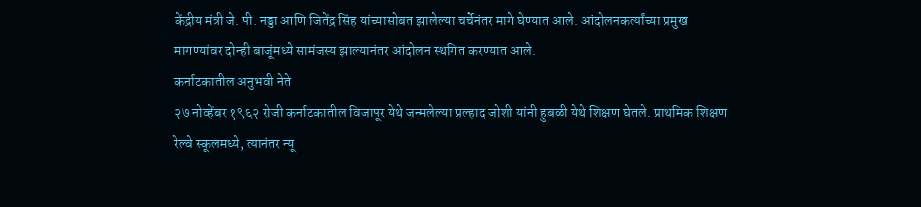केंद्रीय मंत्री जे. पी. नड्डा आणि जितेंद्र सिंह यांच्यासोबत झालेल्या चर्चेनंतर मागे घेण्यात आले. आंदोलनकर्त्यांच्या प्रमुख मागण्यांवर दोन्ही बाजूंमध्ये सामंजस्य झाल्यानंतर आंदोलन स्थगित करण्यात आले.
कर्नाटकातील अनुभवी नेते
२७ नोव्हेंबर १९६२ रोजी कर्नाटकातील विजापूर येथे जन्मलेल्या प्रल्हाद जोशी यांनी हुबळी येथे शिक्षण घेतले. प्राथमिक शिक्षण रेल्वे स्कूलमध्ये, त्यानंतर न्यू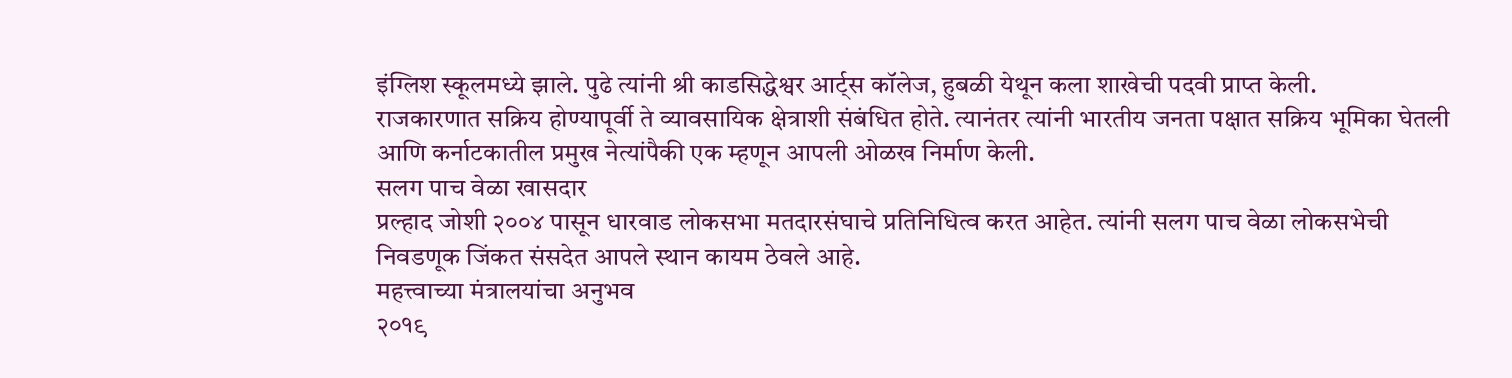इंग्लिश स्कूलमध्ये झाले. पुढे त्यांनी श्री काडसिद्धेश्वर आर्ट्स कॉलेज, हुबळी येथून कला शाखेची पदवी प्राप्त केली.
राजकारणात सक्रिय होण्यापूर्वी ते व्यावसायिक क्षेत्राशी संबंधित होते. त्यानंतर त्यांनी भारतीय जनता पक्षात सक्रिय भूमिका घेतली आणि कर्नाटकातील प्रमुख नेत्यांपैकी एक म्हणून आपली ओळख निर्माण केली.
सलग पाच वेळा खासदार
प्रल्हाद जोशी २००४ पासून धारवाड लोकसभा मतदारसंघाचे प्रतिनिधित्व करत आहेत. त्यांनी सलग पाच वेळा लोकसभेची निवडणूक जिंकत संसदेत आपले स्थान कायम ठेवले आहे.
महत्त्वाच्या मंत्रालयांचा अनुभव
२०१९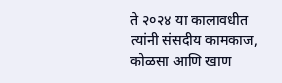ते २०२४ या कालावधीत त्यांनी संसदीय कामकाज, कोळसा आणि खाण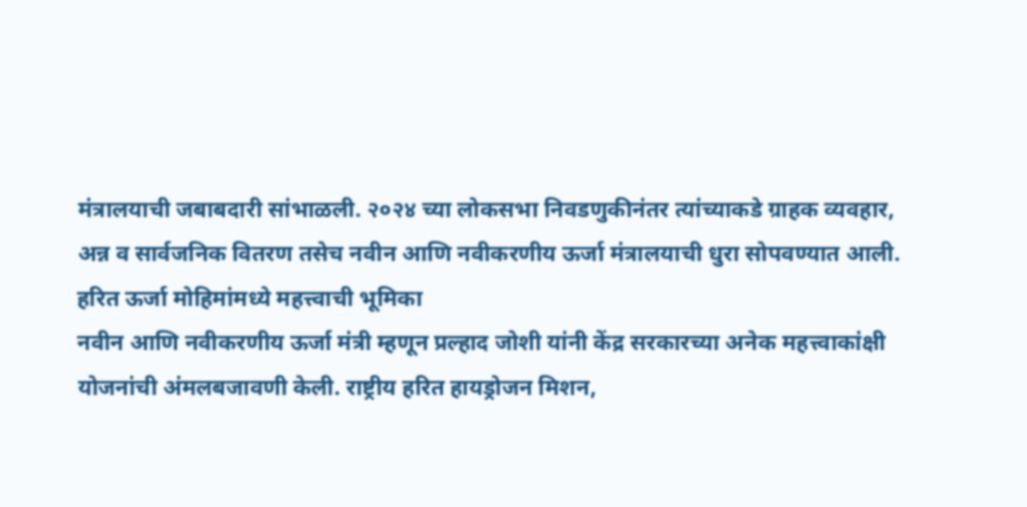मंत्रालयाची जबाबदारी सांभाळली. २०२४ च्या लोकसभा निवडणुकीनंतर त्यांच्याकडे ग्राहक व्यवहार, अन्न व सार्वजनिक वितरण तसेच नवीन आणि नवीकरणीय ऊर्जा मंत्रालयाची धुरा सोपवण्यात आली.
हरित ऊर्जा मोहिमांमध्ये महत्त्वाची भूमिका
नवीन आणि नवीकरणीय ऊर्जा मंत्री म्हणून प्रल्हाद जोशी यांनी केंद्र सरकारच्या अनेक महत्त्वाकांक्षी योजनांची अंमलबजावणी केली. राष्ट्रीय हरित हायड्रोजन मिशन,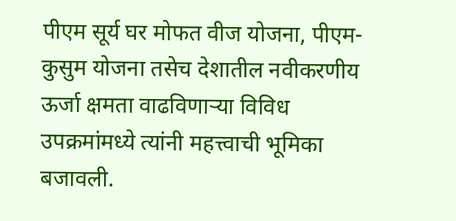पीएम सूर्य घर मोफत वीज योजना, पीएम-कुसुम योजना तसेच देशातील नवीकरणीय ऊर्जा क्षमता वाढविणाऱ्या विविध उपक्रमांमध्ये त्यांनी महत्त्वाची भूमिका बजावली.